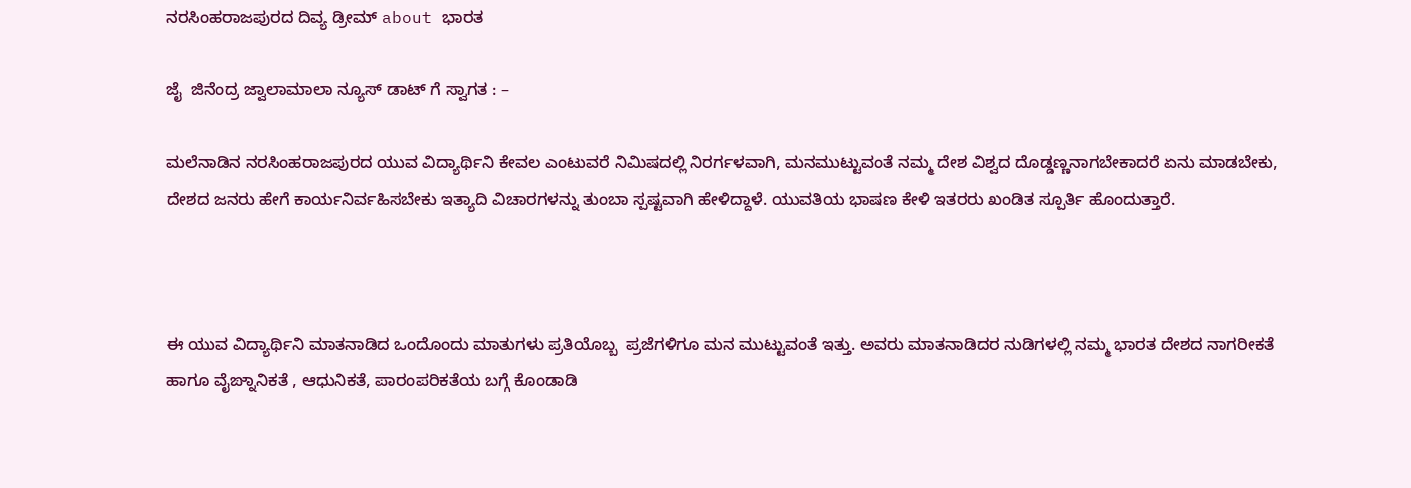ನರಸಿಂಹರಾಜಪುರದ ದಿವ್ಯ ಡ್ರೀಮ್ about ಭಾರತ

ಜೈ  ಜಿನೆಂದ್ರ ಜ್ವಾಲಾಮಾಲಾ ನ್ಯೂಸ್ ಡಾಟ್ ಗೆ ಸ್ವಾಗತ : –

ಮಲೆನಾಡಿನ ನರಸಿಂಹರಾಜಪುರದ ಯುವ ವಿದ್ಯಾರ್ಥಿನಿ ಕೇವಲ ಎಂಟುವರೆ ನಿಮಿಷದಲ್ಲಿ ನಿರರ್ಗಳವಾಗಿ, ಮನಮುಟ್ಟುವಂತೆ ನಮ್ಮ ದೇಶ ವಿಶ್ವದ ದೊಡ್ಡಣ್ಣನಾಗಬೇಕಾದರೆ ಏನು ಮಾಡಬೇಕು, ದೇಶದ ಜನರು ಹೇಗೆ ಕಾರ್ಯನಿರ್ವಹಿಸಬೇಕು ಇತ್ಯಾದಿ ವಿಚಾರಗಳನ್ನು ತುಂಬಾ ಸ್ಪಷ್ಟವಾಗಿ ಹೇಳಿದ್ದಾಳೆ. ಯುವತಿಯ ಭಾಷಣ ಕೇಳಿ ಇತರರು ಖಂಡಿತ ಸ್ಪೂರ್ತಿ ಹೊಂದುತ್ತಾರೆ.



ಈ ಯುವ ವಿದ್ಯಾರ್ಥಿನಿ ಮಾತನಾಡಿದ ಒಂದೊಂದು ಮಾತುಗಳು ಪ್ರತಿಯೊಬ್ಬ  ಪ್ರಜೆಗಳಿಗೂ ಮನ ಮುಟ್ಟುವಂತೆ ಇತ್ತು. ಅವರು ಮಾತನಾಡಿದರ ನುಡಿಗಳಲ್ಲಿ ನಮ್ಮ ಭಾರತ ದೇಶದ ನಾಗರೀಕತೆ ಹಾಗೂ ವೈಙ್ನಾನಿಕತೆ , ಆಧುನಿಕತೆ, ಪಾರಂಪರಿಕತೆಯ ಬಗ್ಗೆ ಕೊಂಡಾಡಿ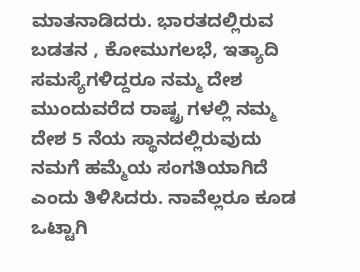ಮಾತನಾಡಿದರು. ಭಾರತದಲ್ಲಿರುವ ಬಡತನ , ಕೋಮುಗಲಭೆ, ಇತ್ಯಾದಿ ಸಮಸ್ಯೆಗಳಿದ್ದರೂ ನಮ್ಮ ದೇಶ ಮುಂದುವರೆದ ರಾಷ್ಟ್ರ ಗಳಲ್ಲಿ ನಮ್ಮ ದೇಶ 5 ನೆಯ ಸ್ಥಾನದಲ್ಲಿರುವುದು ನಮಗೆ ಹಮ್ಮೆಯ ಸಂಗತಿಯಾಗಿದೆ ಎಂದು ತಿಳಿಸಿದರು. ನಾವೆಲ್ಲರೂ ಕೂಡ ಒಟ್ಟಾಗಿ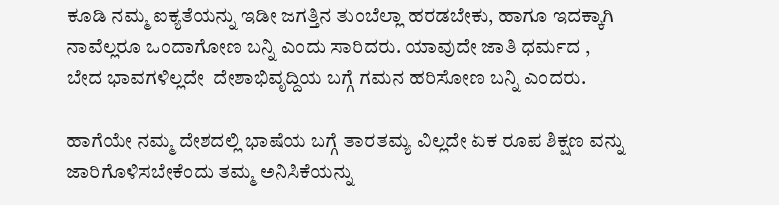ಕೂಡಿ ನಮ್ಮ ಐಕ್ಯತೆಯನ್ನು ಇಡೀ ಜಗತ್ತಿನ ತುಂಬೆಲ್ಲಾ ಹರಡಬೇಕು, ಹಾಗೂ ಇದಕ್ಕಾಗಿ ನಾವೆಲ್ಲರೂ ಒಂದಾಗೋಣ ಬನ್ನಿ ಎಂದು ಸಾರಿದರು. ಯಾವುದೇ ಜಾತಿ ಧರ್ಮದ , ಬೇದ ಭಾವಗಳಿಲ್ಲದೇ  ದೇಶಾಭಿವೃದ್ದಿಯ ಬಗ್ಗೆ ಗಮನ ಹರಿಸೋಣ ಬನ್ನಿ ಎಂದರು.

ಹಾಗೆಯೇ ನಮ್ಮ ದೇಶದಲ್ಲಿ ಭಾಷೆಯ ಬಗ್ಗೆ ತಾರತಮ್ಯ ವಿಲ್ಲದೇ ಏಕ ರೂಪ ಶಿಕ್ಷಣ ವನ್ನು ಜಾರಿಗೊಳಿಸಬೇಕೆಂದು ತಮ್ಮ ಅನಿಸಿಕೆಯನ್ನು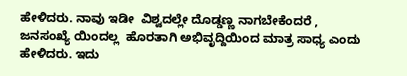ಹೇಳಿದರು. ನಾವು ಇಡೀ  ವಿಶ್ವದಲ್ಲೇ ದೊಡ್ಡಣ್ಣ ನಾಗಬೇಕೆಂದರೆ , ಜನಸಂಖ್ಯೆ ಯಿಂದಲ್ಲ  ಹೊರತಾಗಿ ಅಭಿವೃದ್ದಿಯಿಂದ ಮಾತ್ರ ಸಾಧ್ಯ ಎಂದು ಹೇಳಿದರು. ಇದು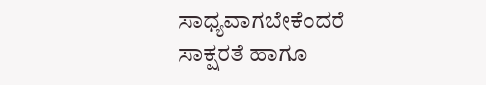ಸಾಧ್ಯವಾಗಬೇಕೆಂದರೆ ಸಾಕ್ಷರತೆ ಹಾಗೂ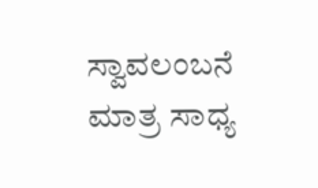ಸ್ವಾವಲಂಬನೆ ಮಾತ್ರ ಸಾಧ್ಯ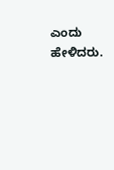ಎಂದು ಹೇಳಿದರು.